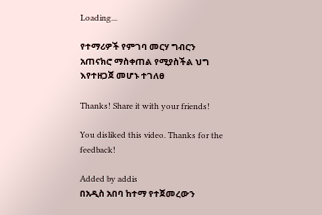Loading...

የተማሪዎች የምገባ መርሃ ግብርን አጠናክሮ ማስቀጠል የሚያስችል ህግ እየተዘጋጀ መሆኑ ተገለፀ

Thanks! Share it with your friends!

You disliked this video. Thanks for the feedback!

Added by addis
በአዲስ አበባ ከተማ የተጀመረውን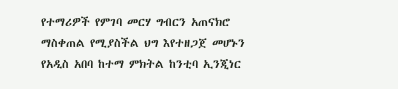የተማሪዎች የምገባ መርሃ ግብርን አጠናክሮ ማስቀጠል የሚያስችል ህግ እየተዘጋጀ መሆኑን የአዲስ አበባ ከተማ ምክትል ከንቲባ ኢንጂነር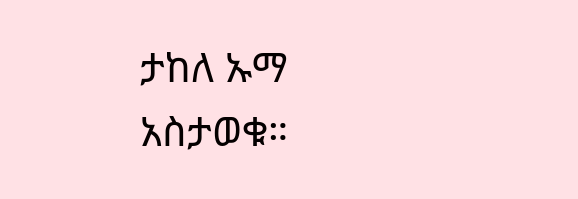ታከለ ኡማ አስታወቁ።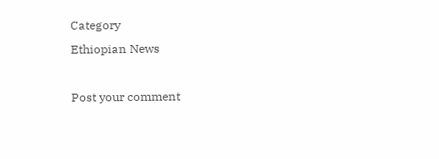Category
Ethiopian News

Post your comment